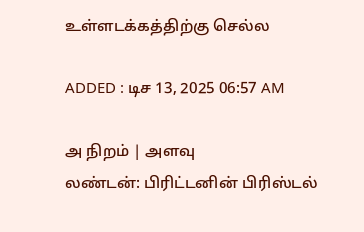உள்ளடக்கத்திற்கு செல்ல

ADDED : டிச 13, 2025 06:57 AM

அ நிறம் | அளவு
லண்டன்: பிரிட்டனின் பிரிஸ்டல்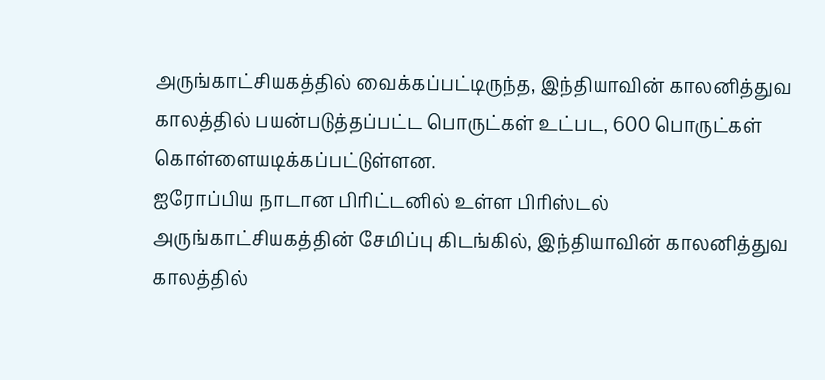அருங்காட்சியகத்தில் வைக்கப்பட்டிருந்த, இந்தியாவின் காலனித்துவ காலத்தில் பயன்படுத்தப்பட்ட பொருட்கள் உட்பட, 600 பொருட்கள் கொள்ளையடிக்கப்பட்டுள்ளன.
ஐரோப்பிய நாடான பிரிட்டனில் உள்ள பிரிஸ்டல் அருங்காட்சியகத்தின் சேமிப்பு கிடங்கில், இந்தியாவின் காலனித்துவ காலத்தில்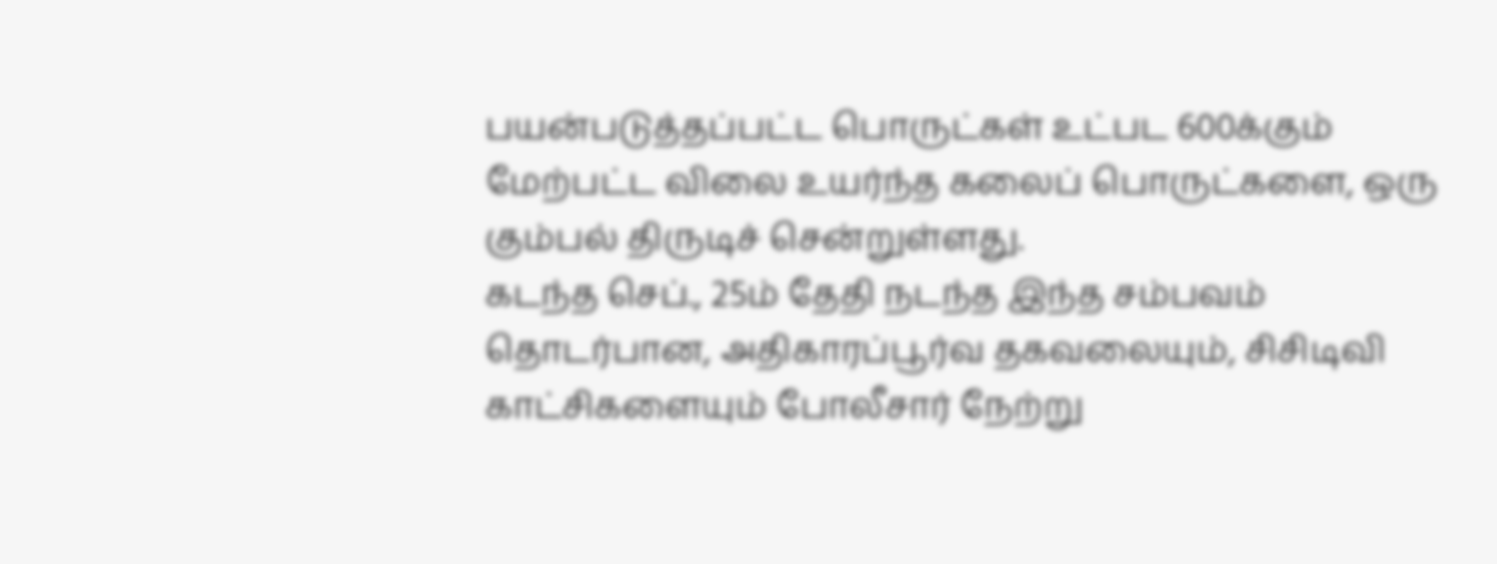பயன்படுத்தப்பட்ட பொருட்கள் உட்பட 600க்கும் மேற்பட்ட விலை உயர்ந்த கலைப் பொருட்களை, ஒரு கும்பல் திருடிச் சென்றுள்ளது.
கடந்த செப்., 25ம் தேதி நடந்த இந்த சம்பவம் தொடர்பான, அதிகாரப்பூர்வ தகவலையும், சிசிடிவி காட்சிகளையும் போலீசார் நேற்று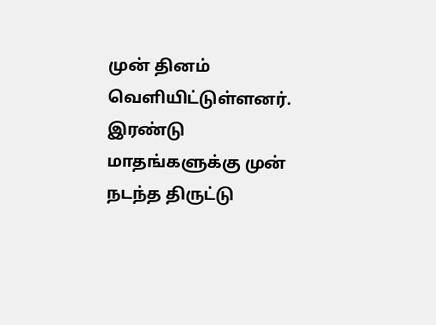முன் தினம் வெளியிட்டுள்ளனர்.
இரண்டு மாதங்களுக்கு முன் நடந்த திருட்டு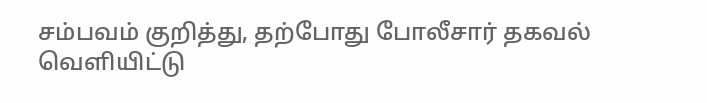சம்பவம் குறித்து, தற்போது போலீசார் தகவல் வெளியிட்டு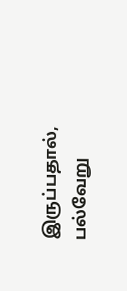இருப்பதால், பல்வேறு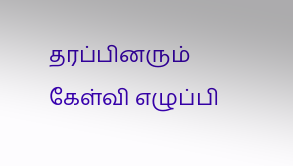தரப்பினரும் கேள்வி எழுப்பி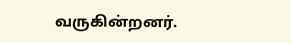வருகின்றனர்.